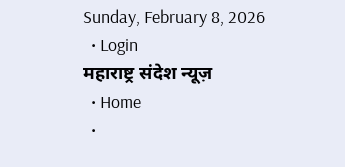Sunday, February 8, 2026
  • Login
महाराष्ट्र संदेश न्यूज़
  • Home
  •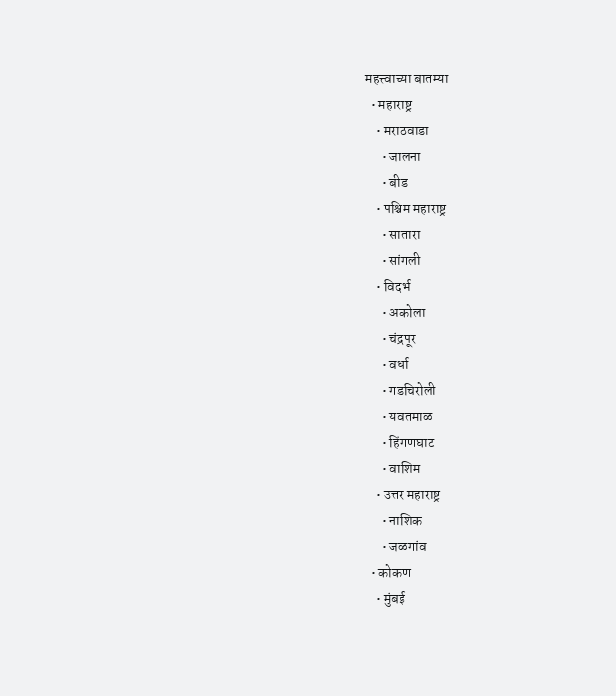महत्त्वाच्या बातम्या
  • महाराष्ट्र
    • मराठवाडा
      • जालना
      • बीड
    • पश्चिम महाराष्ट्र
      • सातारा
      • सांगली
    • विदर्भ
      • अकोला
      • चंद्रपूर
      • वर्धा
      • गडचिरोली
      • यवतमाळ
      • हिंगणघाट
      • वाशिम
    • उत्तर महाराष्ट्र
      • नाशिक
      • जळगांव
  • कोकण
    • मुंबई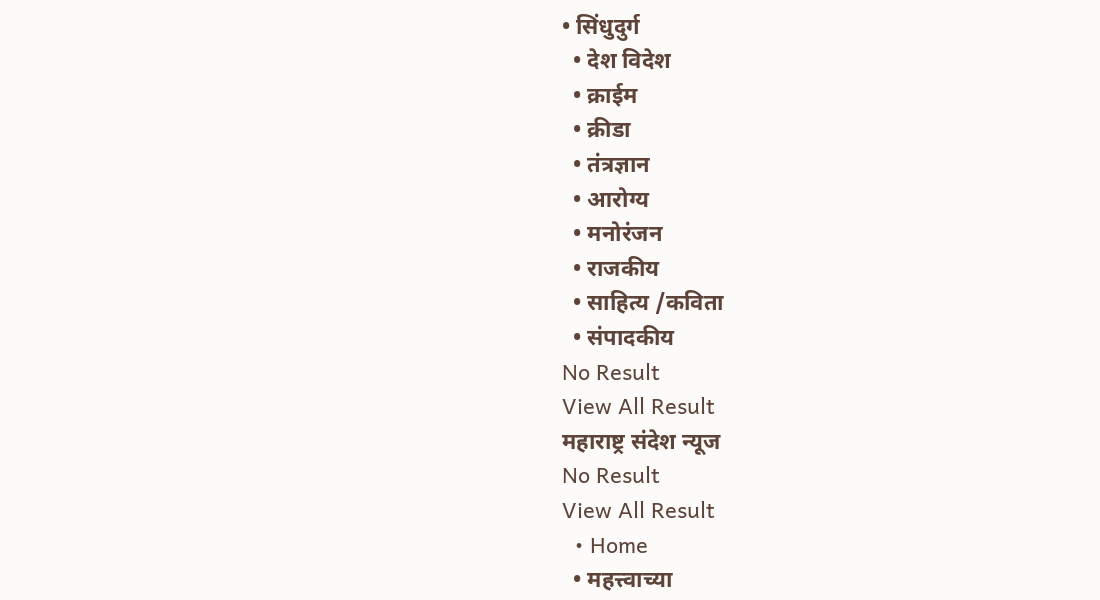• सिंधुदुर्ग
  • देश विदेश
  • क्राईम
  • क्रीडा
  • तंत्रज्ञान
  • आरोग्य
  • मनोरंजन
  • राजकीय
  • साहित्य /कविता
  • संपादकीय
No Result
View All Result
महाराष्ट्र संदेश न्यूज
No Result
View All Result
  • Home
  • महत्त्वाच्या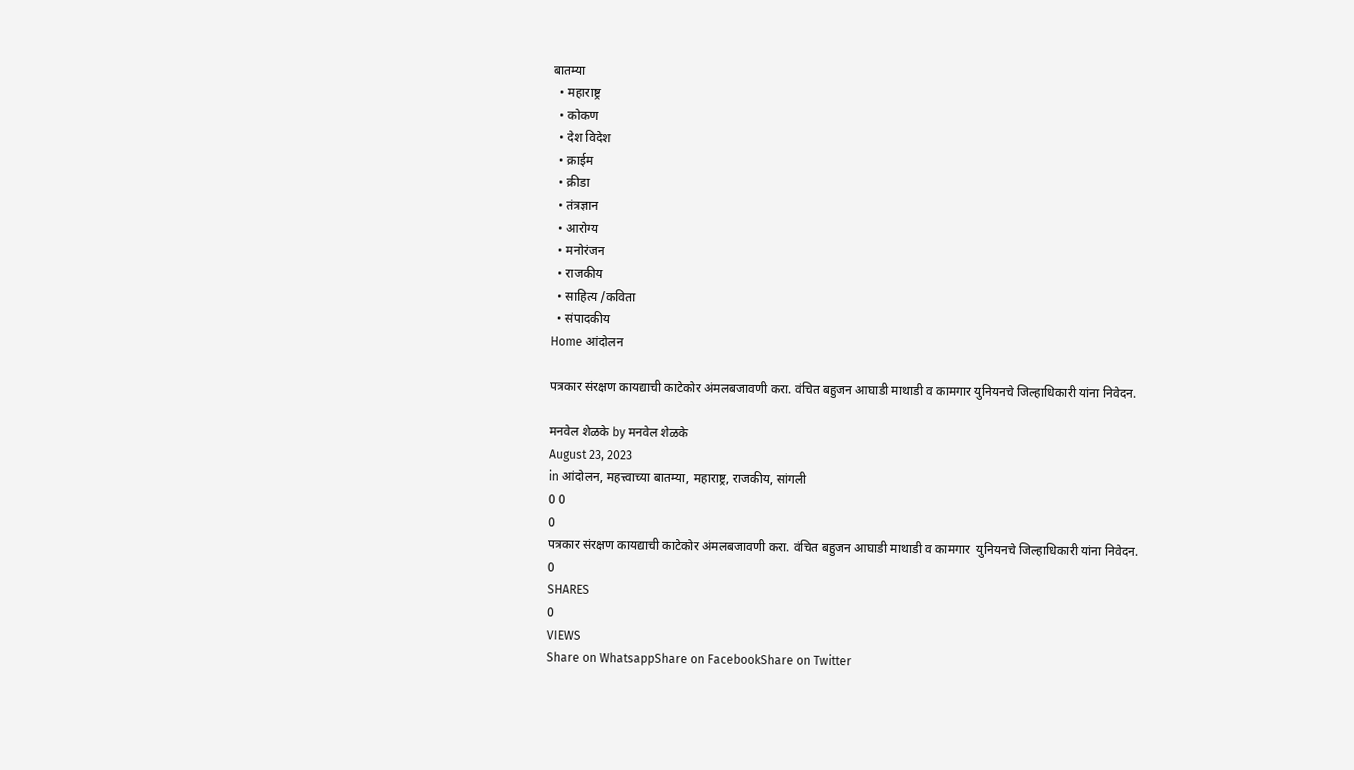बातम्या
  • महाराष्ट्र
  • कोकण
  • देश विदेश
  • क्राईम
  • क्रीडा
  • तंत्रज्ञान
  • आरोग्य
  • मनोरंजन
  • राजकीय
  • साहित्य /कविता
  • संपादकीय
Home आंदोलन

पत्रकार संरक्षण कायद्याची काटेकोर अंमलबजावणी करा. वंचित बहुजन आघाडी माथाडी व कामगार युनियनचे जिल्हाधिकारी यांना निवेदन.

मनवेल शेळके by मनवेल शेळके
August 23, 2023
in आंदोलन, महत्त्वाच्या बातम्या, महाराष्ट्र, राजकीय, सांगली
0 0
0
पत्रकार संरक्षण कायद्याची काटेकोर अंमलबजावणी करा. वंचित बहुजन आघाडी माथाडी व कामगार  युनियनचे जिल्हाधिकारी यांना निवेदन.
0
SHARES
0
VIEWS
Share on WhatsappShare on FacebookShare on Twitter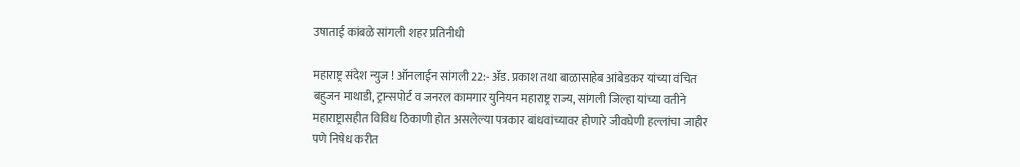उषाताई कांबळे सांगली शहर प्रतिनीधी

महाराष्ट्र संदेश न्युज ! ऑनलाईन सांगली 22:- ॲड. प्रकाश तथा बाळासाहेब आंबेडकर यांच्या वंचित बहुजन माथाडी, ट्रान्सपोर्ट व जनरल कामगार युनियन महाराष्ट्र राज्य, सांगली जिल्हा यांच्या वतीने महाराष्ट्रासहीत विविध ठिकाणी होत असलेल्या पत्रकार बांधवांच्यावर होणारे जीवघेणी हल्लांचा जाहीर पणे निषेध करीत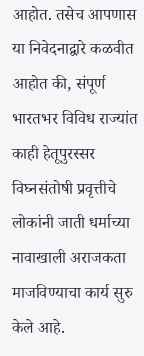आहोत. तसेच आपणास या निवेदनाद्वारे कळवीत आहोत की, संपूर्ण भारतभर विविध राज्यांत काही हेतूपुरस्सर विघ्नसंतोषी प्रवृत्तीचे लोकांनी जाती धर्माच्या नावाखाली अराजकता माजविण्याचा कार्य सुरु केले आहे.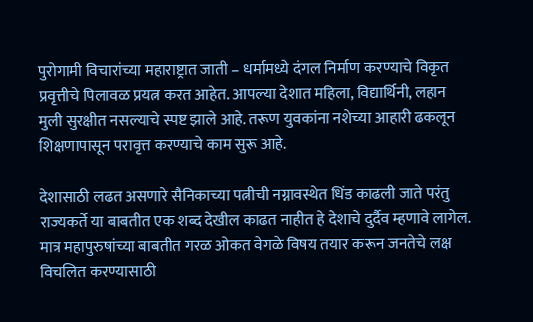पुरोगामी विचारांच्या महाराष्ट्रात जाती – धर्मामध्ये दंगल निर्माण करण्याचे विकृत प्रवृत्तीचे पिलावळ प्रयत्न करत आहेत. आपल्या देशात महिला, विद्यार्थिनी, लहान मुली सुरक्षीत नसल्याचे स्पष्ट झाले आहे. तरूण युवकांना नशेच्या आहारी ढकलून शिक्षणापासून परावृत्त करण्याचे काम सुरू आहे.

देशासाठी लढत असणारे सैनिकाच्या पत्नीची नग्नावस्थेत धिंड काढली जाते परंतु राज्यकर्ते या बाबतीत एक शब्द देखील काढत नाहीत हे देशाचे दुर्दैव म्हणावे लागेल. मात्र महापुरुषांच्या बाबतीत गरळ ओकत वेगळे विषय तयार करून जनतेचे लक्ष विचलित करण्यासाठी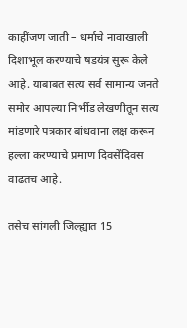काहींजण जाती – धर्माचे नावाखाली दिशाभूल करण्याचे षडयंत्र सुरू केले आहे. याबाबत सत्य सर्व सामान्य जनते समोर आपल्या निर्भीड लेखणीतून सत्य मांडणारे पत्रकार बांधवाना लक्ष करून हल्ला करण्याचे प्रमाण दिवसेंदिवस वाढतच आहे.

तसेच सांगली जिल्ह्यात 15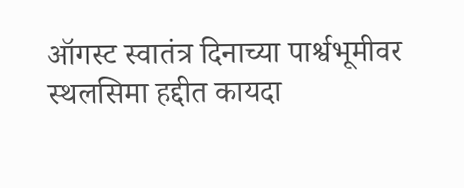ऑगस्ट स्वातंत्र दिनाच्या पार्श्वभूमीवर स्थलसिमा हद्दीत कायदा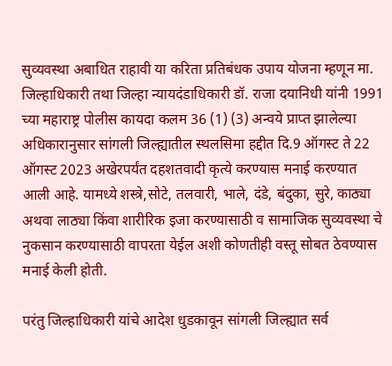सुव्यवस्था अबाधित राहावी या करिता प्रतिबंधक उपाय योजना म्हणून मा. जिल्हाधिकारी तथा जिल्हा न्यायदंडाधिकारी डॉ. राजा दयानिधी यांनी 1991 च्या महाराष्ट्र पोलीस कायदा कलम 36 (1) (3) अन्वये प्राप्त झालेल्या अधिकारानुसार सांगली जिल्ह्यातील स्थलसिमा हद्दीत दि.9 ऑगस्ट ते 22 ऑगस्ट 2023 अखेरपर्यंत दहशतवादी कृत्ये करण्यास मनाई करण्यात आली आहे. यामध्ये शस्त्रे,सोटे, तलवारी, भाले, दंडे, बंदुका, सुरे, काठ्या अथवा लाठ्या किंवा शारीरिक इजा करण्यासाठी व सामाजिक सुव्यवस्था चे नुकसान करण्यासाठी वापरता येईल अशी कोणतीही वस्तू सोबत ठेवण्यास मनाई केली होती.

परंतु जिल्हाधिकारी यांचे आदेश धुडकावून सांगली जिल्ह्यात सर्व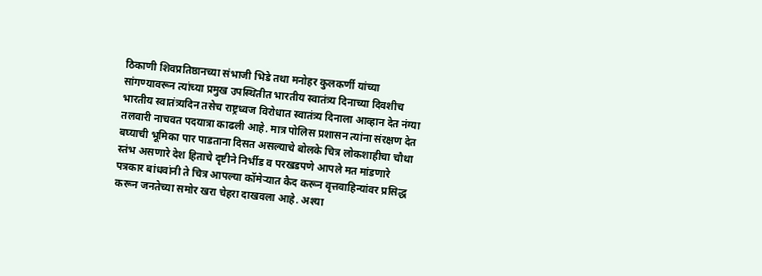ठिकाणी शिवप्रतिष्ठानच्या संभाजी भिडे तथा मनोहर कुलकर्णी यांच्या सांगण्यावरून त्यांच्या प्रमुख उपस्थितीत भारतीय स्वातंत्र्य दिनाच्या दिवशीच भारतीय स्वातंत्र्यदिन तसेच राष्ट्रध्वज विरोधात स्वातंत्र्य दिनाला आव्हान देत नंग्या तलवारी नाचवत पदयात्रा काढली आहे. मात्र पोलिस प्रशासन त्यांना संरक्षण देत बघ्याची भूमिका पार पाडताना दिसत असल्याचे बोलके चित्र लोकशाहीचा चौथा स्तंभ असणारे देश हिताचे दृष्टीने निर्भीड व परखडपणे आपले मत मांडणारे पत्रकार बांधवांनी ते चित्र आपल्या कॉमेऱ्यात कैद करून वृत्तवाहिन्यांवर प्रसिद्ध करून जनतेच्या समोर खरा चेहरा दाखवला आहे. अश्या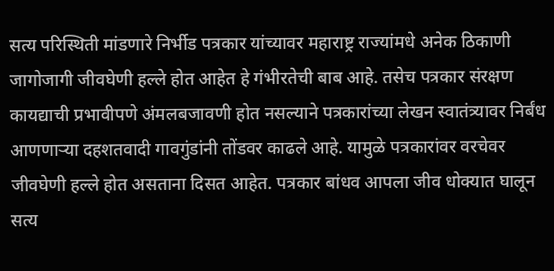सत्य परिस्थिती मांडणारे निर्भीड पत्रकार यांच्यावर महाराष्ट्र राज्यांमधे अनेक ठिकाणी जागोजागी जीवघेणी हल्ले होत आहेत हे गंभीरतेची बाब आहे. तसेच पत्रकार संरक्षण कायद्याची प्रभावीपणे अंमलबजावणी होत नसल्याने पत्रकारांच्या लेखन स्वातंत्र्यावर निर्बंध आणणाऱ्या दहशतवादी गावगुंडांनी तोंडवर काढले आहे. यामुळे पत्रकारांवर वरचेवर जीवघेणी हल्ले होत असताना दिसत आहेत. पत्रकार बांधव आपला जीव धोक्यात घालून सत्य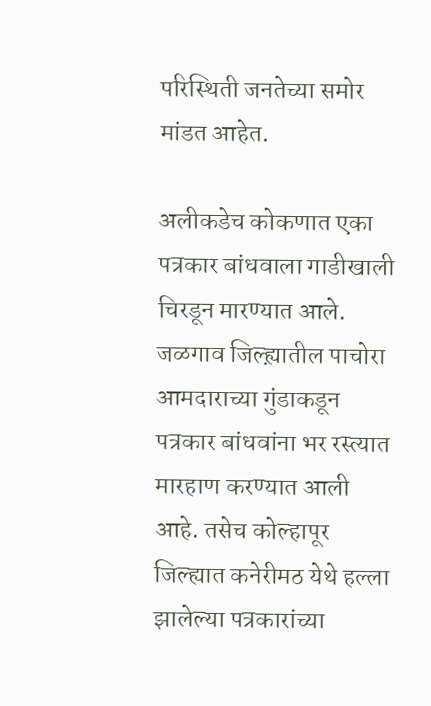परिस्थिती जनतेच्या समोर मांडत आहेत.

अलीकडेच कोकणात एका पत्रकार बांधवाला गाडीखाली चिरडून मारण्यात आले. जळगाव जिल्ह्य़ातील पाचोरा आमदाराच्या गुंडाकडून पत्रकार बांधवांना भर रस्त्यात मारहाण करण्यात आली आहे. तसेच कोल्हापूर जिल्ह्यात कनेरीमठ येथे हल्ला झालेल्या पत्रकारांच्या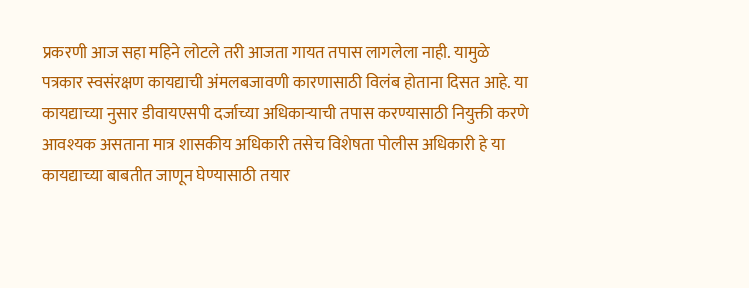प्रकरणी आज सहा महिने लोटले तरी आजता गायत तपास लागलेला नाही. यामुळे पत्रकार स्वसंरक्षण कायद्याची अंमलबजावणी कारणासाठी विलंब होताना दिसत आहे. या कायद्याच्या नुसार डीवायएसपी दर्जाच्या अधिकाऱ्याची तपास करण्यासाठी नियुक्ती करणे आवश्यक असताना मात्र शासकीय अधिकारी तसेच विशेषता पोलीस अधिकारी हे या कायद्याच्या बाबतीत जाणून घेण्यासाठी तयार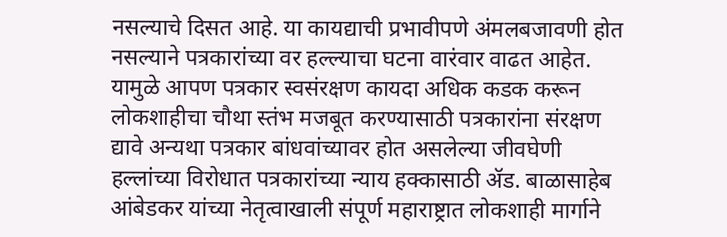नसल्याचे दिसत आहे. या कायद्याची प्रभावीपणे अंमलबजावणी होत नसल्याने पत्रकारांच्या वर हल्ल्याचा घटना वारंवार वाढत आहेत. यामुळे आपण पत्रकार स्वसंरक्षण कायदा अधिक कडक करून लोकशाहीचा चौथा स्तंभ मजबूत करण्यासाठी पत्रकारांना संरक्षण द्यावे अन्यथा पत्रकार बांधवांच्यावर होत असलेल्या जीवघेणी हल्लांच्या विरोधात पत्रकारांच्या न्याय हक्कासाठी ॲड. बाळासाहेब आंबेडकर यांच्या नेतृत्वाखाली संपूर्ण महाराष्ट्रात लोकशाही मार्गाने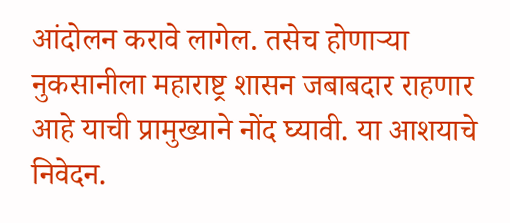आंदोलन करावे लागेल. तसेच होणाऱ्या नुकसानीला महाराष्ट्र शासन जबाबदार राहणार आहे याची प्रामुख्याने नोंद घ्यावी. या आशयाचे निवेदन.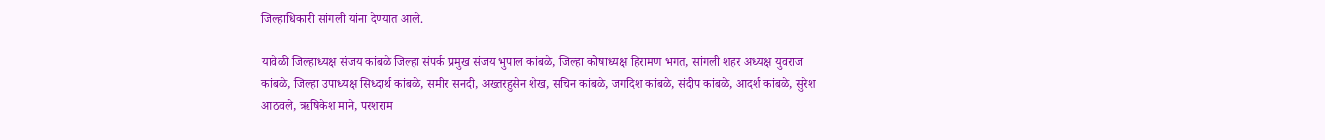जिल्हाधिकारी सांगली यांना देण्यात आले.

यावेळी जिल्हाध्यक्ष संजय कांबळे जिल्हा संपर्क प्रमुख संजय भुपाल कांबळे, जिल्हा कोषाध्यक्ष हिरामण भगत, सांगली शहर अध्यक्ष युवराज कांबळे, जिल्हा उपाध्यक्ष सिध्दार्थ कांबळे, समीर सनदी, अख्तरहुसेन शेख, सचिन कांबळे, जगदिश कांबळे, संदीप कांबळे, आदर्श कांबळे, सुरेश आठवले, ऋषिकेश माने, परशराम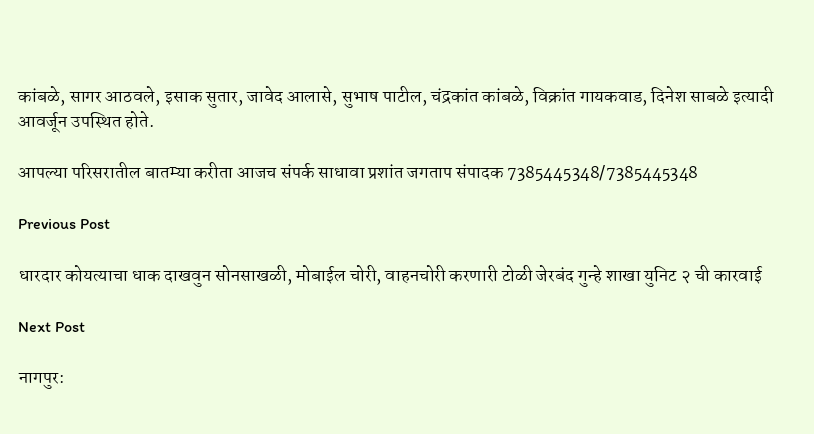कांबळे, सागर आठवले, इसाक सुतार, जावेद आलासे, सुभाष पाटील, चंद्रकांत कांबळे, विक्रांत गायकवाड, दिनेश साबळे इत्यादी आवर्जून उपस्थित होते.

आपल्या परिसरातील बातम्या करीता आजच संपर्क साधावा प्रशांत जगताप संपादक 7385445348/7385445348

Previous Post

धारदार कोयत्याचा धाक दाखवुन सोनसाखळी, मोबाईल चोरी, वाहनचोरी करणारी टोळी जेरबंद गुन्हे शाखा युनिट २ ची कारवाई

Next Post

नागपुर: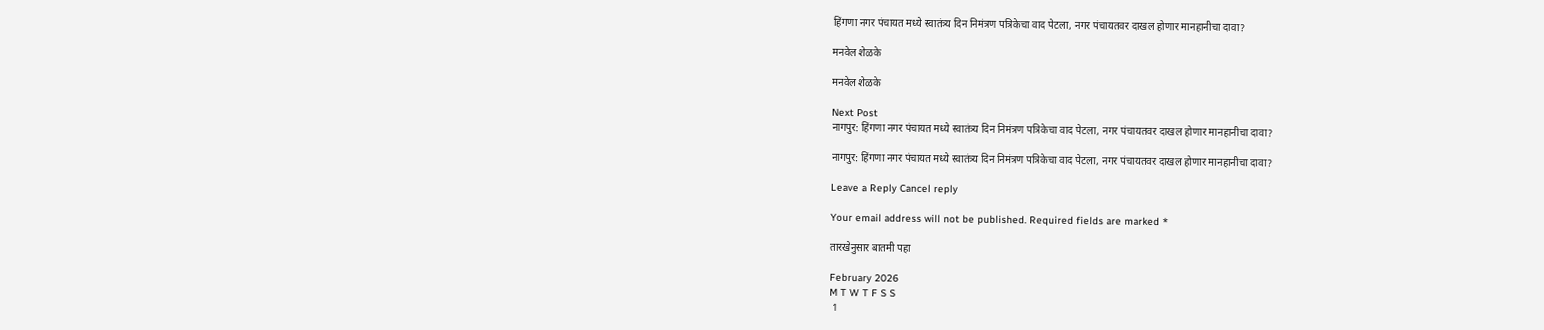हिंगणा नगर पंचायत मध्ये स्वातंत्र्य दिन निमंत्रण पत्रिकेचा वाद पेटला, नगर पंचायतवर दाखल होणार मानहानीचा दावा?

मनवेल शेळके

मनवेल शेळके

Next Post
नागपुर: हिंगणा नगर पंचायत मध्ये स्वातंत्र्य दिन निमंत्रण पत्रिकेचा वाद पेटला, नगर पंचायतवर दाखल होणार मानहानीचा दावा?

नागपुर: हिंगणा नगर पंचायत मध्ये स्वातंत्र्य दिन निमंत्रण पत्रिकेचा वाद पेटला, नगर पंचायतवर दाखल होणार मानहानीचा दावा?

Leave a Reply Cancel reply

Your email address will not be published. Required fields are marked *

तारखेनुसार बातमी पहा

February 2026
M T W T F S S
 1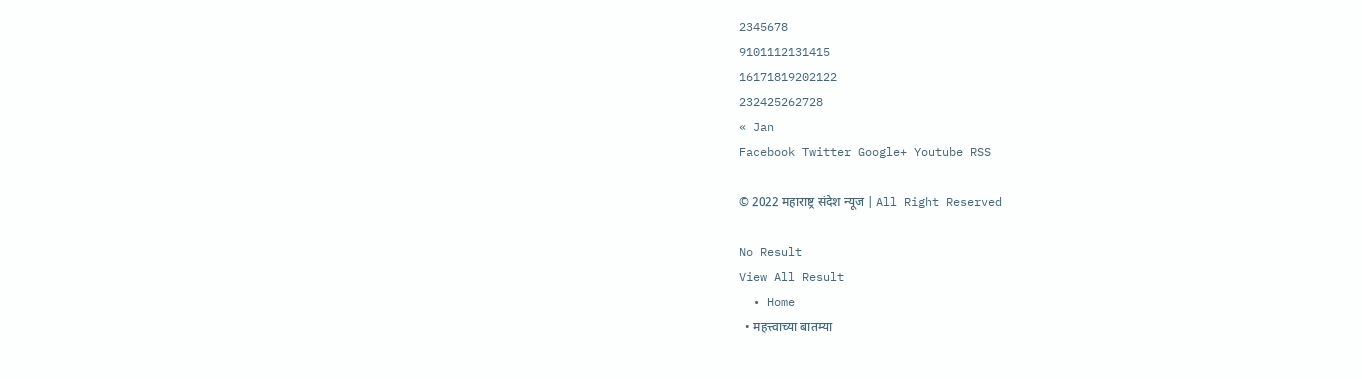2345678
9101112131415
16171819202122
232425262728
« Jan
Facebook Twitter Google+ Youtube RSS

© 2022 महाराष्ट्र संदेश न्यूज | All Right Reserved

No Result
View All Result
  • Home
  • महत्त्वाच्या बातम्या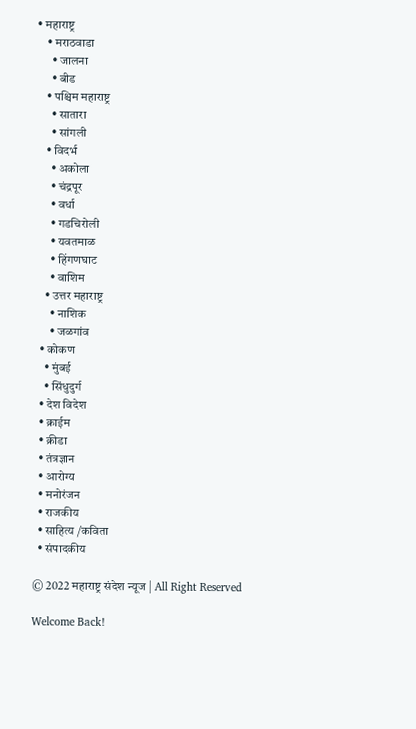• महाराष्ट्र
    • मराठवाडा
      • जालना
      • बीड
    • पश्चिम महाराष्ट्र
      • सातारा
      • सांगली
    • विदर्भ
      • अकोला
      • चंद्रपूर
      • वर्धा
      • गडचिरोली
      • यवतमाळ
      • हिंगणघाट
      • वाशिम
    • उत्तर महाराष्ट्र
      • नाशिक
      • जळगांव
  • कोकण
    • मुंबई
    • सिंधुदुर्ग
  • देश विदेश
  • क्राईम
  • क्रीडा
  • तंत्रज्ञान
  • आरोग्य
  • मनोरंजन
  • राजकीय
  • साहित्य /कविता
  • संपादकीय

© 2022 महाराष्ट्र संदेश न्यूज | All Right Reserved

Welcome Back!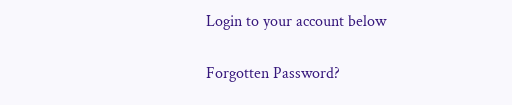Login to your account below

Forgotten Password?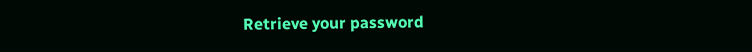Retrieve your password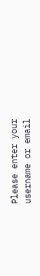Please enter your username or email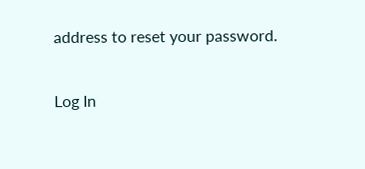address to reset your password.

Log In